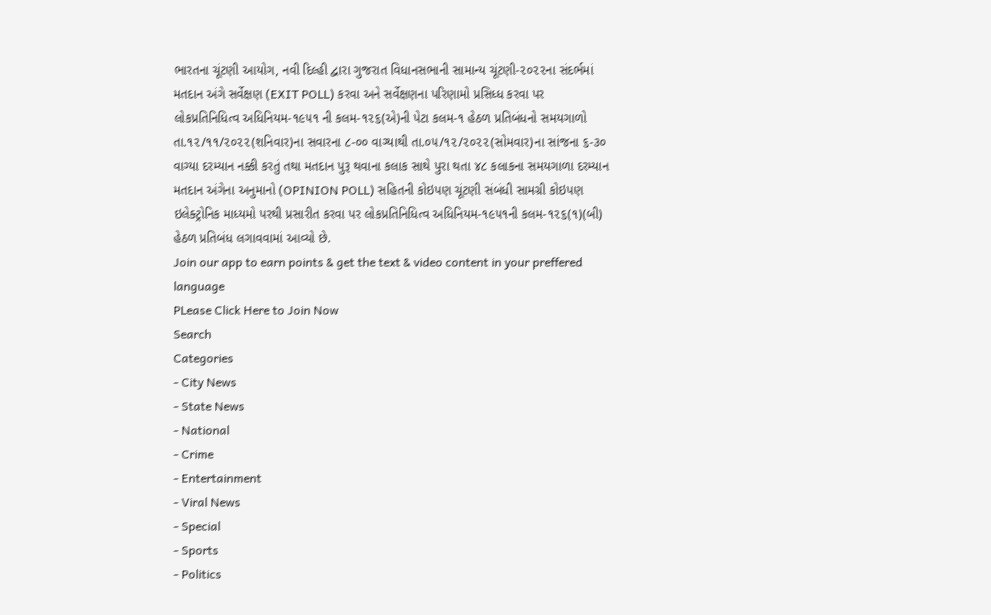ભારતના ચૂંટણી આયોગ, નવી દિલ્હી દ્વારા ગુજરાત વિધાનસભાની સામાન્ય ચૂંટણી-૨૦૨૨ના સંદર્ભમાં મતદાન અંગે સર્વેક્ષણ (EXIT POLL) કરવા અને સર્વેક્ષણના પરિણામો પ્રસિધ્ધ કરવા પર લોકપ્રતિનિધિત્વ અધિનિયમ-૧૯૫૧ ની કલમ-૧૨૬(એ)ની પેટા કલમ-૧ હેઠળ પ્રતિબંધનો સમયગાળો તા.૧૨/૧૧/૨૦૨૨(શનિવાર)ના સવારના ૮-૦૦ વાગ્યાથી તા.૦૫/૧૨/૨૦૨૨(સોમવાર)ના સાંજના ૬-૩૦ વાગ્યા દરમ્યાન નક્કી કરતું તથા મતદાન પુરૂ થવાના કલાક સાથે પુરા થતા ૪૮ કલાકના સમયગાળા દરમ્યાન મતદાન અંગેના અનુમાનો (OPINION POLL) સહિતની કોઇપણ ચૂંટણી સંબંધી સામગ્રી કોઇપણ ઇલેક્ટ્રોનિક માધ્યમો પરથી પ્રસારીત કરવા પર લોકપ્રતિનિધિત્વ અધિનિયમ-૧૯૫૧ની કલમ-૧૨૬(૧)(બી) હેઠળ પ્રતિબંધ લગાવવામાં આવ્યો છે.
Join our app to earn points & get the text & video content in your preffered language
PLease Click Here to Join Now
Search
Categories
- City News
- State News
- National
- Crime
- Entertainment
- Viral News
- Special
- Sports
- Politics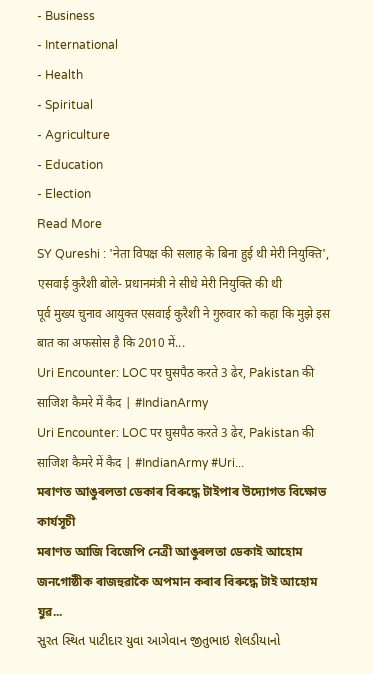- Business
- International
- Health
- Spiritual
- Agriculture
- Education
- Election
Read More
SY Qureshi : 'नेता विपक्ष की सलाह के बिना हुई थी मेरी नियुक्ति', एसवाई कुरैशी बोले- प्रधानमंत्री ने सीधे मेरी नियुक्ति की थी
पूर्व मुख्य चुनाव आयुक्त एसवाई कुरैशी ने गुरुवार को कहा कि मुझे इस बात का अफसोस है कि 2010 में...
Uri Encounter: LOC पर घुसपैठ करते 3 ढेर, Pakistan की साजिश कैमरे में कैद | #IndianArmy
Uri Encounter: LOC पर घुसपैठ करते 3 ढेर, Pakistan की साजिश कैमरे में कैद | #IndianArmy #Uri...
মৰাণত আঙুৰলতা ডেকাৰ বিৰুদ্ধে টাইপাৰ উদ্যোগত বিক্ষোভ কাৰ্যসূচী
মৰাণত আজি বিজেপি নেত্ৰী আঙুৰলতা ডেকাই আহোম জনগোষ্ঠীক ৰাজহুৱাকৈ অপমান কৰাৰ বিৰুদ্ধে টাই আহোম যুৱ...
સુરત સ્થિત પાટીદાર યુવા આગેવાન જીતુભાઇ શેલડીયાનો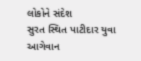લોકોને સંદેશ
સુરત સ્થિત પાટીદાર યુવા આગેવાન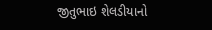જીતુભાઇ શેલડીયાનો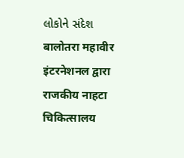લોકોને સંદેશ
बालोतरा महावीर इंटरनेशनल द्वारा राजकीय नाहटा चिकित्सालय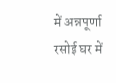में अन्नपूर्णा रसोई घर में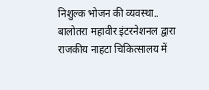निशुल्क भोजन की व्यवस्था..
बालोतरा महावीर इंटरनेशनल द्वारा राजकीय नाहटा चिकित्सालय में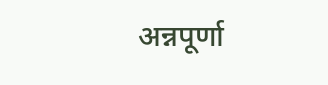अन्नपूर्णा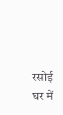रसोई घर में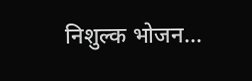निशुल्क भोजन...